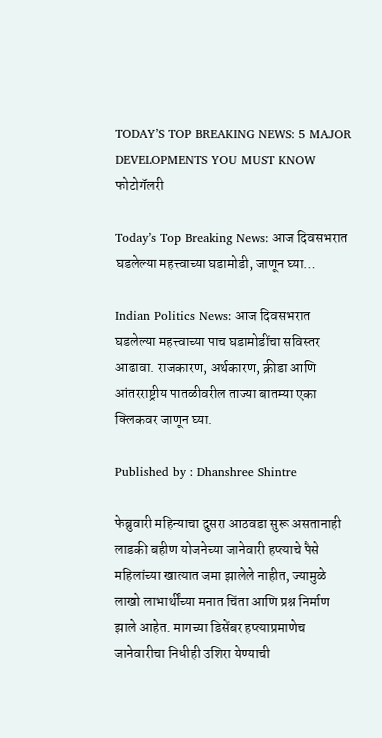TODAY’S TOP BREAKING NEWS: 5 MAJOR DEVELOPMENTS YOU MUST KNOW
फोटोगॅलरी

Today’s Top Breaking News: आज दिवसभरात घडलेल्या महत्त्वाच्या घडामोडी, जाणून घ्या…

Indian Politics News: आज दिवसभरात घडलेल्या महत्त्वाच्या पाच घडामोडींचा सविस्तर आढावा. राजकारण, अर्थकारण, क्रीडा आणि आंतरराष्ट्रीय पातळीवरील ताज्या बातम्या एका क्लिकवर जाणून घ्या.

Published by : Dhanshree Shintre

फेब्रुवारी महिन्याचा दुसरा आठवडा सुरू असतानाही लाडकी बहीण योजनेच्या जानेवारी हप्त्याचे पैसे महिलांच्या खात्यात जमा झालेले नाहीत, ज्यामुळे लाखो लाभार्थींच्या मनात चिंता आणि प्रश्न निर्माण झाले आहेत. मागच्या डिसेंबर हप्त्याप्रमाणेच जानेवारीचा निधीही उशिरा येण्याची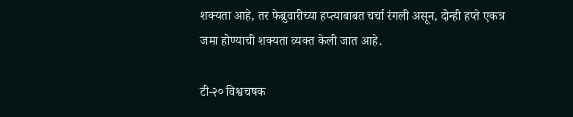शक्यता आहे, तर फेब्रुवारीच्या हप्त्याबाबत चर्चा रंगली असून, दोन्ही हप्ते एकत्र जमा होण्याची शक्यता व्यक्त केली जात आहे.

टी-२० विश्वचषक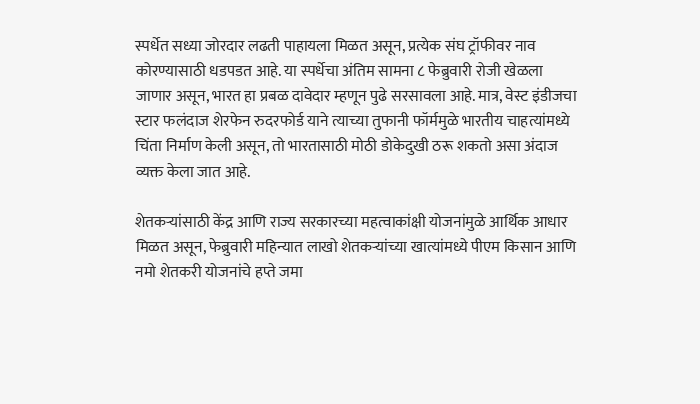स्पर्धेत सध्या जोरदार लढती पाहायला मिळत असून, प्रत्येक संघ ट्रॉफीवर नाव कोरण्यासाठी धडपडत आहे. या स्पर्धेचा अंतिम सामना ८ फेब्रुवारी रोजी खेळला जाणार असून, भारत हा प्रबळ दावेदार म्हणून पुढे सरसावला आहे. मात्र, वेस्ट इंडीजचा स्टार फलंदाज शेरफेन रुदरफोर्ड याने त्याच्या तुफानी फॉर्ममुळे भारतीय चाहत्यांमध्ये चिंता निर्माण केली असून, तो भारतासाठी मोठी डोकेदुखी ठरू शकतो असा अंदाज व्यक्त केला जात आहे.

शेतकऱ्यांसाठी केंद्र आणि राज्य सरकारच्या महत्वाकांक्षी योजनांमुळे आर्थिक आधार मिळत असून, फेब्रुवारी महिन्यात लाखो शेतकऱ्यांच्या खात्यांमध्ये पीएम किसान आणि नमो शेतकरी योजनांचे हप्ते जमा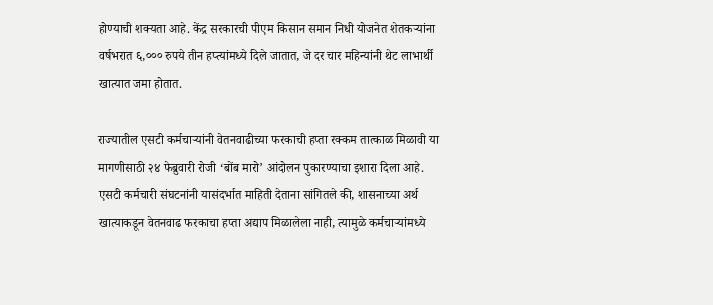होण्याची शक्यता आहे. केंद्र सरकारची पीएम किसान समान निधी योजनेत शेतकऱ्यांना वर्षभरात ६,००० रुपये तीन हप्त्यांमध्ये दिले जातात, जे दर चार महिन्यांनी थेट लाभार्थी खात्यात जमा होतात.

राज्यातील एसटी कर्मचाऱ्यांनी वेतनवाढीच्या फरकाची हप्ता रक्कम तात्काळ मिळावी या मागणीसाठी २४ फेब्रुवारी रोजी ‘बोंब मारो’ आंदोलन पुकारण्याचा इशारा दिला आहे. एसटी कर्मचारी संघटनांनी यासंदर्भात माहिती देताना सांगितले की, शासनाच्या अर्थ खात्याकडून वेतनवाढ फरकाचा हप्ता अद्याप मिळालेला नाही, त्यामुळे कर्मचाऱ्यांमध्ये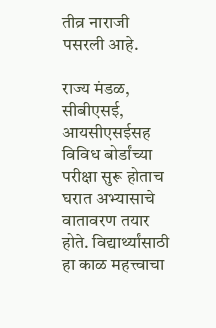तीव्र नाराजी पसरली आहे.

राज्य मंडळ, सीबीएसई, आयसीएसईसह विविध बोर्डांच्या परीक्षा सुरू होताच घरात अभ्यासाचे वातावरण तयार होते. विद्यार्थ्यांसाठी हा काळ महत्त्वाचा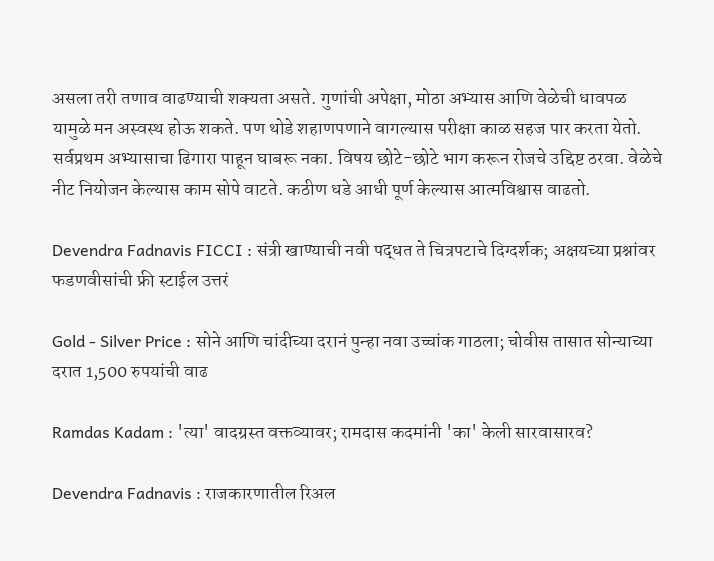असला तरी तणाव वाढण्याची शक्यता असते. गुणांची अपेक्षा, मोठा अभ्यास आणि वेळेची धावपळ यामुळे मन अस्वस्थ होऊ शकते. पण थोडे शहाणपणाने वागल्यास परीक्षा काळ सहज पार करता येतो. सर्वप्रथम अभ्यासाचा ढिगारा पाहून घाबरू नका. विषय छोटे-छोटे भाग करून रोजचे उद्दिष्ट ठरवा. वेळेचे नीट नियोजन केल्यास काम सोपे वाटते. कठीण धडे आधी पूर्ण केल्यास आत्मविश्वास वाढतो.

Devendra Fadnavis FICCI : संत्री खाण्याची नवी पद्धत ते चित्रपटाचे दिग्दर्शक; अक्षयच्या प्रश्नांवर फडणवीसांची फ्री स्टाईल उत्तरं

Gold - Silver Price : सोने आणि चांदीच्या दरानं पुन्हा नवा उच्चांक गाठला; चोवीस तासात सोन्याच्या दरात 1,500 रुपयांची वाढ

Ramdas Kadam : 'त्या' वादग्रस्त वक्तव्यावर; रामदास कदमांनी 'का' केली सारवासारव?

Devendra Fadnavis : राजकारणातील रिअल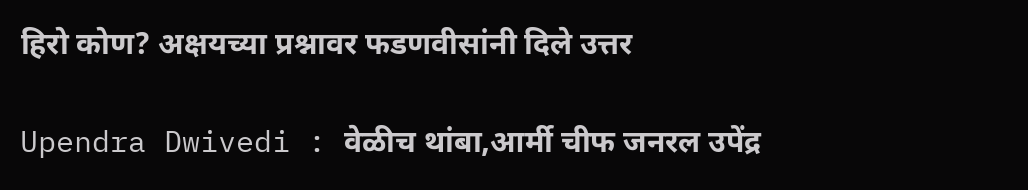हिरो कोण? अक्षयच्या प्रश्नावर फडणवीसांनी दिले उत्तर

Upendra Dwivedi : वेळीच थांबा,आर्मी चीफ जनरल उपेंद्र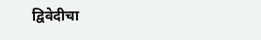द्विवेदीचा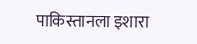पाकिस्तानला इशारा